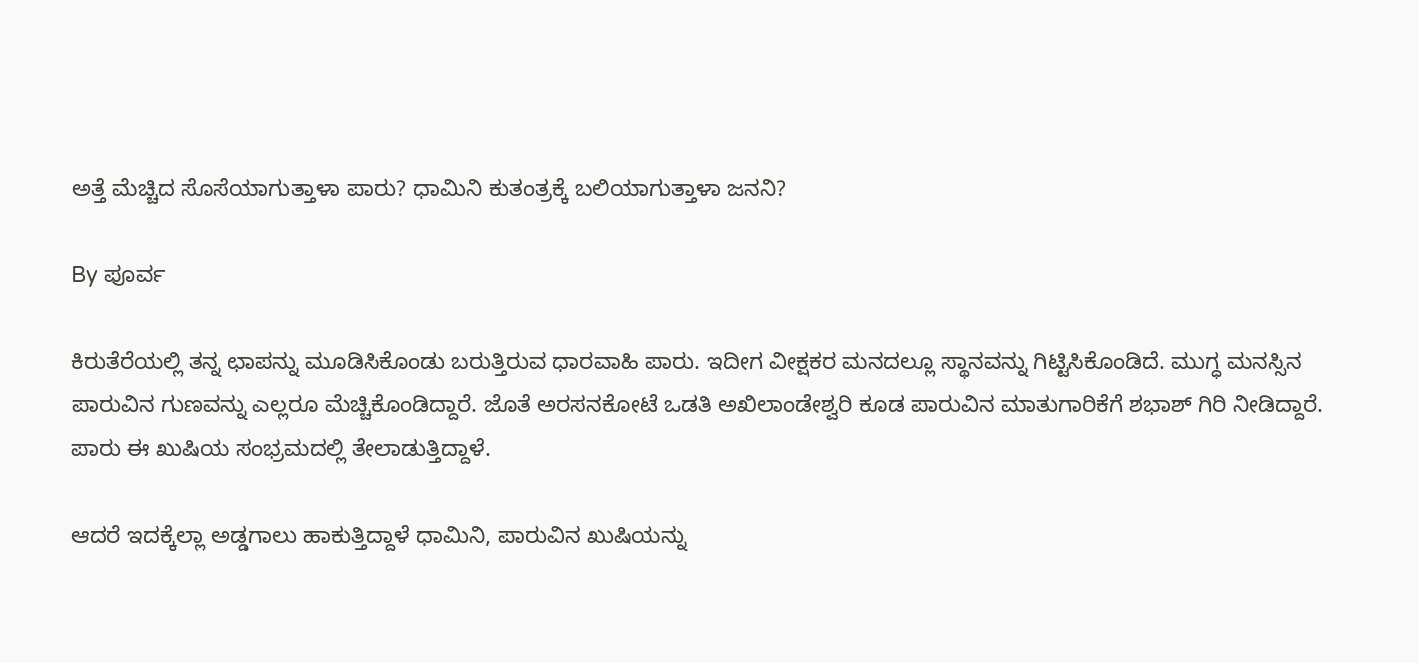ಅತ್ತೆ ಮೆಚ್ಚಿದ ಸೊಸೆಯಾಗುತ್ತಾಳಾ ಪಾರು? ಧಾಮಿನಿ ಕುತಂತ್ರಕ್ಕೆ ಬಲಿಯಾಗುತ್ತಾಳಾ ಜನನಿ?

By ಪೂರ್ವ

ಕಿರುತೆರೆಯಲ್ಲಿ ತನ್ನ ಛಾಪನ್ನು ಮೂಡಿಸಿಕೊಂಡು ಬರುತ್ತಿರುವ ಧಾರವಾಹಿ ಪಾರು. ಇದೀಗ ವೀಕ್ಷಕರ ಮನದಲ್ಲೂ ಸ್ಥಾನವನ್ನು ಗಿಟ್ಟಿಸಿಕೊಂಡಿದೆ. ಮುಗ್ಧ ಮನಸ್ಸಿನ ಪಾರುವಿನ ಗುಣವನ್ನು ಎಲ್ಲರೂ ಮೆಚ್ಚಿಕೊಂಡಿದ್ದಾರೆ. ಜೊತೆ ಅರಸನಕೋಟೆ ಒಡತಿ ಅಖಿಲಾಂಡೇಶ್ವರಿ ಕೂಡ ಪಾರುವಿನ ಮಾತುಗಾರಿಕೆಗೆ ಶಭಾಶ್ ಗಿರಿ ನೀಡಿದ್ದಾರೆ. ಪಾರು ಈ ಖುಷಿಯ ಸಂಭ್ರಮದಲ್ಲಿ ತೇಲಾಡುತ್ತಿದ್ದಾಳೆ.

ಆದರೆ ಇದಕ್ಕೆಲ್ಲಾ ಅಡ್ಡಗಾಲು ಹಾಕುತ್ತಿದ್ದಾಳೆ ಧಾಮಿನಿ, ಪಾರುವಿನ ಖುಷಿಯನ್ನು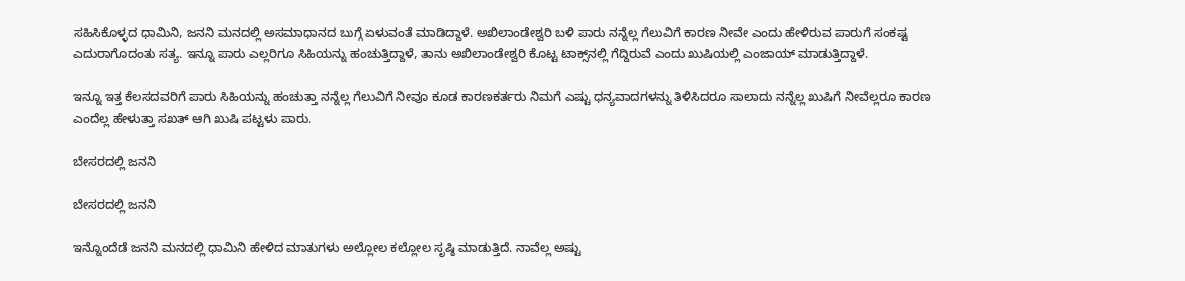ಸಹಿಸಿಕೊಳ್ಳದ ಧಾಮಿನಿ, ಜನನಿ ಮನದಲ್ಲಿ ಅಸಮಾಧಾನದ ಬುಗ್ಗೆ ಏಳುವಂತೆ ಮಾಡಿದ್ದಾಳೆ. ಅಖಿಲಾಂಡೇಶ್ವರಿ ಬಳಿ ಪಾರು ನನ್ನೆಲ್ಲ ಗೆಲುವಿಗೆ ಕಾರಣ ನೀವೇ ಎಂದು ಹೇಳಿರುವ ಪಾರುಗೆ ಸಂಕಷ್ಟ ಎದುರಾಗೊದಂತು ಸತ್ಯ. ಇನ್ನೂ ಪಾರು ಎಲ್ಲರಿಗೂ ಸಿಹಿಯನ್ನು ಹಂಚುತ್ತಿದ್ದಾಳೆ, ತಾನು ಅಖಿಲಾಂಡೇಶ್ವರಿ ಕೊಟ್ಟ ಟಾಕ್ಸ್‌ನಲ್ಲಿ ಗೆದ್ದಿರುವೆ ಎಂದು ಖುಷಿಯಲ್ಲಿ ಎಂಜಾಯ್ ಮಾಡುತ್ತಿದ್ದಾಳೆ.

ಇನ್ನೂ ಇತ್ತ ಕೆಲಸದವರಿಗೆ ಪಾರು ಸಿಹಿಯನ್ನು ಹಂಚುತ್ತಾ ನನ್ನೆಲ್ಲ ಗೆಲುವಿಗೆ ನೀವೂ ಕೂಡ ಕಾರಣಕರ್ತರು ನಿಮಗೆ ಎಷ್ಟು ಧನ್ಯವಾದಗಳನ್ನು ತಿಳಿಸಿದರೂ ಸಾಲಾದು ನನ್ನೆಲ್ಲ ಖುಷಿಗೆ ನೀವೆಲ್ಲರೂ ಕಾರಣ ಎಂದೆಲ್ಲ ಹೇಳುತ್ತಾ ಸಖತ್ ಆಗಿ ಖುಷಿ ಪಟ್ಟಳು ಪಾರು.

ಬೇಸರದಲ್ಲಿ ಜನನಿ

ಬೇಸರದಲ್ಲಿ ಜನನಿ

ಇನ್ನೊಂದೆಡೆ ಜನನಿ ಮನದಲ್ಲಿ ಧಾಮಿನಿ ಹೇಳಿದ ಮಾತುಗಳು ಅಲ್ಲೋಲ ಕಲ್ಲೋಲ ಸೃಷ್ಠಿ ಮಾಡುತ್ತಿದೆ. ನಾವೆಲ್ಲ ಅಷ್ಟು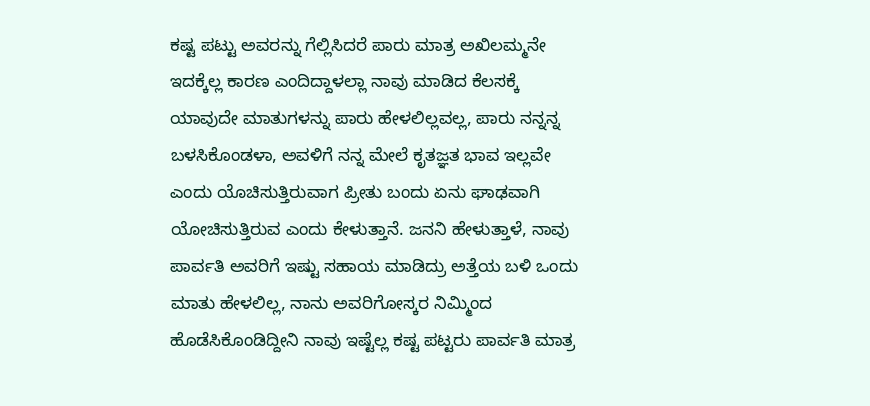ಕಷ್ಟ ಪಟ್ಟು ಅವರನ್ನು ಗೆಲ್ಲಿಸಿದರೆ ಪಾರು ಮಾತ್ರ ಅಖಿಲಮ್ಮನೇ ಇದಕ್ಕೆಲ್ಲ ಕಾರಣ ಎಂದಿದ್ದಾಳಲ್ಲಾ ನಾವು ಮಾಡಿದ ಕೆಲಸಕ್ಕೆ ಯಾವುದೇ ಮಾತುಗಳನ್ನು ಪಾರು ಹೇಳಲಿಲ್ಲವಲ್ಲ, ಪಾರು ನನ್ನನ್ನ ಬಳಸಿಕೊಂಡಳಾ, ಅವಳಿಗೆ ನನ್ನ ಮೇಲೆ ಕೃತಜ್ಞತ ಭಾವ ಇಲ್ಲವೇ ಎಂದು ಯೊಚಿಸುತ್ತಿರುವಾಗ ಪ್ರೀತು ಬಂದು ಏನು ಘಾಢವಾಗಿ ಯೋಚಿಸುತ್ತಿರುವ ಎಂದು ಕೇಳುತ್ತಾನೆ. ಜನನಿ ಹೇಳುತ್ತಾಳೆ, ನಾವು ಪಾರ್ವತಿ ಅವರಿಗೆ ಇಷ್ಟು ಸಹಾಯ ಮಾಡಿದ್ರು ಅತ್ತೆಯ ಬಳಿ ಒಂದು ಮಾತು ಹೇಳಲಿಲ್ಲ, ನಾನು ಅವರಿಗೋಸ್ಕರ ನಿಮ್ಮಿಂದ ಹೊಡೆಸಿಕೊಂಡಿದ್ದೀನಿ ನಾವು ಇಷ್ಟೆಲ್ಲ ಕಷ್ಟ ಪಟ್ಟರು ಪಾರ್ವತಿ ಮಾತ್ರ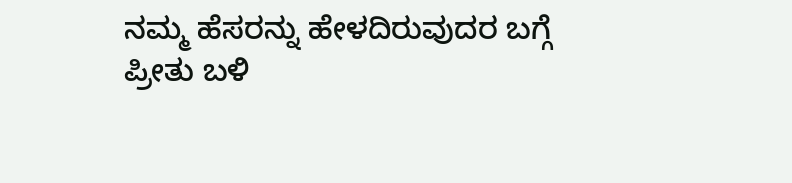ನಮ್ಮ ಹೆಸರನ್ನು ಹೇಳದಿರುವುದರ ಬಗ್ಗೆ ಪ್ರೀತು ಬಳಿ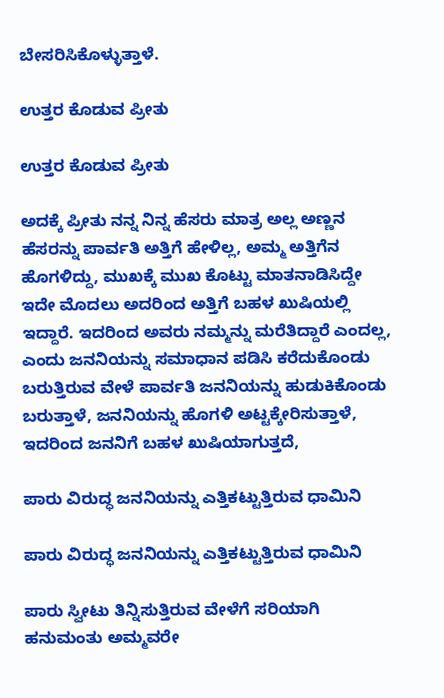ಬೇಸರಿಸಿಕೊಳ್ಳುತ್ತಾಳೆ.

ಉತ್ತರ ಕೊಡುವ ಪ್ರೀತು

ಉತ್ತರ ಕೊಡುವ ಪ್ರೀತು

ಅದಕ್ಕೆ ಪ್ರೀತು ನನ್ನ ನಿನ್ನ ಹೆಸರು ಮಾತ್ರ ಅಲ್ಲ ಅಣ್ಣನ ಹೆಸರನ್ನು ಪಾರ್ವತಿ ಅತ್ತಿಗೆ ಹೇಳಿಲ್ಲ, ಅಮ್ಮ ಅತ್ತಿಗೆನ ಹೊಗಳಿದ್ದು, ಮುಖಕ್ಕೆ ಮುಖ ಕೊಟ್ಟು ಮಾತನಾಡಿಸಿದ್ದೇ ಇದೇ ಮೊದಲು ಅದರಿಂದ ಅತ್ತಿಗೆ ಬಹಳ ಖುಷಿಯಲ್ಲಿ ಇದ್ದಾರೆ. ಇದರಿಂದ ಅವರು ನಮ್ಮನ್ನು ಮರೆತಿದ್ದಾರೆ ಎಂದಲ್ಲ, ಎಂದು ಜನನಿಯನ್ನು ಸಮಾಧಾನ ಪಡಿಸಿ ಕರೆದುಕೊಂಡು ಬರುತ್ತಿರುವ ವೇಳೆ ಪಾರ್ವತಿ ಜನನಿಯನ್ನು ಹುಡುಕಿಕೊಂಡು ಬರುತ್ತಾಳೆ, ಜನನಿಯನ್ನು ಹೊಗಳಿ ಅಟ್ಟಕ್ಕೇರಿಸುತ್ತಾಳೆ, ಇದರಿಂದ ಜನನಿಗೆ ಬಹಳ ಖುಷಿಯಾಗುತ್ತದೆ,

ಪಾರು ವಿರುದ್ಧ ಜನನಿಯನ್ನು ಎತ್ತಿಕಟ್ಟುತ್ತಿರುವ ಧಾಮಿನಿ

ಪಾರು ವಿರುದ್ಧ ಜನನಿಯನ್ನು ಎತ್ತಿಕಟ್ಟುತ್ತಿರುವ ಧಾಮಿನಿ

ಪಾರು ಸ್ವೀಟು ತಿನ್ನಿಸುತ್ತಿರುವ ವೇಳೆಗೆ ಸರಿಯಾಗಿ ಹನುಮಂತು ಅಮ್ಮವರೇ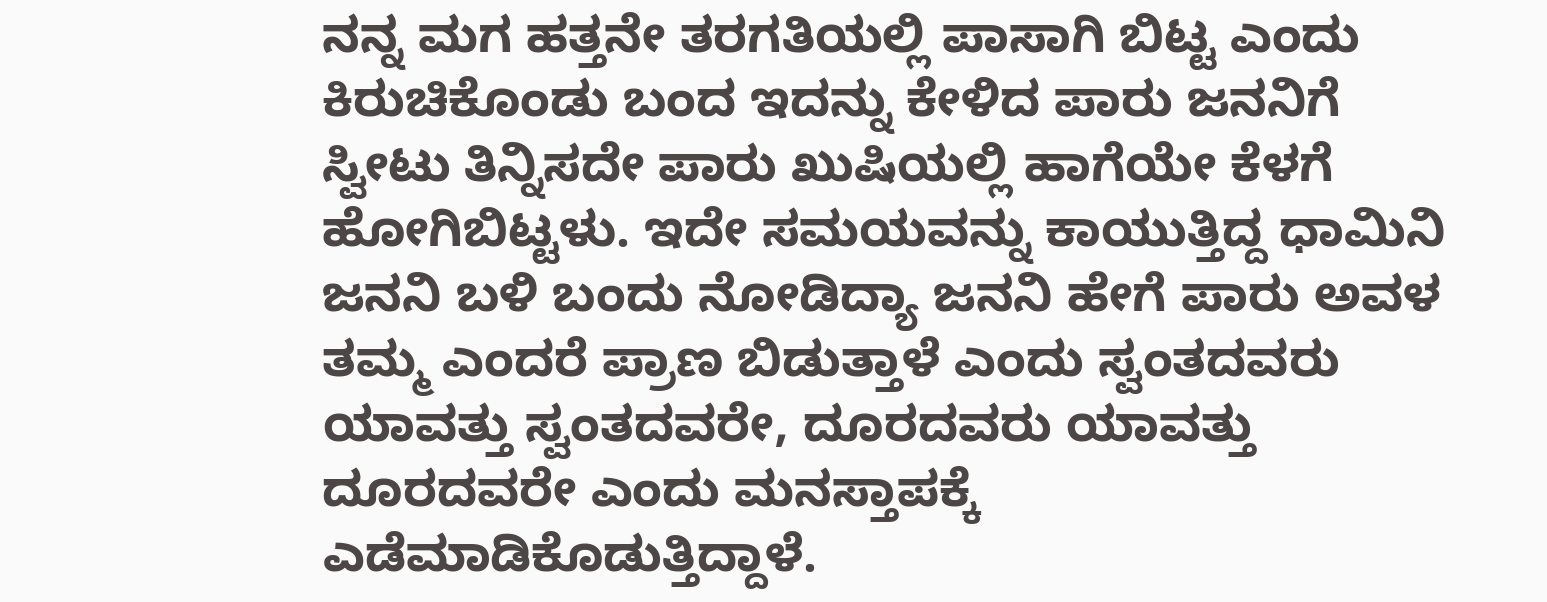ನನ್ನ ಮಗ ಹತ್ತನೇ ತರಗತಿಯಲ್ಲಿ ಪಾಸಾಗಿ ಬಿಟ್ಟ ಎಂದು ಕಿರುಚಿಕೊಂಡು ಬಂದ ಇದನ್ನು ಕೇಳಿದ ಪಾರು ಜನನಿಗೆ ಸ್ವೀಟು ತಿನ್ನಿಸದೇ ಪಾರು ಖುಷಿಯಲ್ಲಿ ಹಾಗೆಯೇ ಕೆಳಗೆ ಹೋಗಿಬಿಟ್ಟಳು. ಇದೇ ಸಮಯವನ್ನು ಕಾಯುತ್ತಿದ್ದ ಧಾಮಿನಿ ಜನನಿ ಬಳಿ ಬಂದು ನೋಡಿದ್ಯಾ ಜನನಿ ಹೇಗೆ ಪಾರು ಅವಳ ತಮ್ಮ ಎಂದರೆ ಪ್ರಾಣ ಬಿಡುತ್ತಾಳೆ ಎಂದು ಸ್ವಂತದವರು ಯಾವತ್ತು ಸ್ವಂತದವರೇ, ದೂರದವರು ಯಾವತ್ತು ದೂರದವರೇ ಎಂದು ಮನಸ್ತಾಪಕ್ಕೆ ಎಡೆಮಾಡಿಕೊಡುತ್ತಿದ್ದಾಳೆ.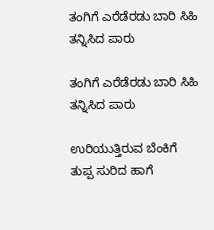ತಂಗಿಗೆ ಎರೆಡೆರಡು ಬಾರಿ ಸಿಹಿ ತನ್ನಿಸಿದ ಪಾರು

ತಂಗಿಗೆ ಎರೆಡೆರಡು ಬಾರಿ ಸಿಹಿ ತನ್ನಿಸಿದ ಪಾರು

ಉರಿಯುತ್ತಿರುವ ಬೆಂಕಿಗೆ ತುಪ್ಪ ಸುರಿದ ಹಾಗೆ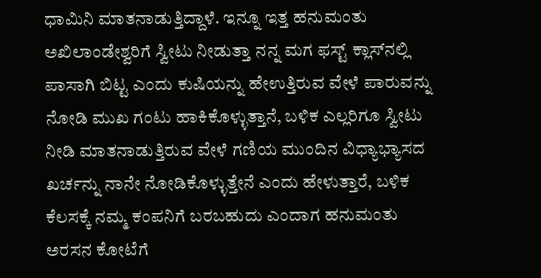ಧಾಮಿನಿ ಮಾತನಾಡುತ್ತಿದ್ದಾಳೆ. ಇನ್ನೂ ಇತ್ತ ಹನುಮಂತು ಅಖಿಲಾಂಡೇಶ್ವರಿಗೆ ಸ್ವೀಟು ನೀಡುತ್ತಾ ನನ್ನ ಮಗ ಫಸ್ಟ್ ಕ್ಲಾಸ್‌ನಲ್ಲಿ ಪಾಸಾಗಿ ಬಿಟ್ಟ ಎಂದು ಕುಷಿಯನ್ನು ಹೇಉತ್ತಿರುವ ವೇಳೆ ಪಾರುವನ್ನು ನೋಡಿ ಮುಖ ಗಂಟು ಹಾಕಿಕೊಳ್ಳುತ್ತಾನೆ, ಬಳಿಕ ಎಲ್ಲರಿಗೂ ಸ್ವೀಟು ನೀಡಿ ಮಾತನಾಡುತ್ತಿರುವ ವೇಳೆ ಗಣಿಯ ಮುಂದಿನ ವಿಧ್ಯಾಭ್ಯಾಸದ ಖರ್ಚನ್ನು ನಾನೇ ನೋಡಿಕೊಳ್ಳುತ್ತೇನೆ ಎಂದು ಹೇಳುತ್ತಾರೆ, ಬಳಿಕ ಕೆಲಸಕ್ಕೆ ನಮ್ಮ ಕಂಪನಿಗೆ ಬರಬಹುದು ಎಂದಾಗ ಹನುಮಂತು ಅರಸನ ಕೋಟೆಗೆ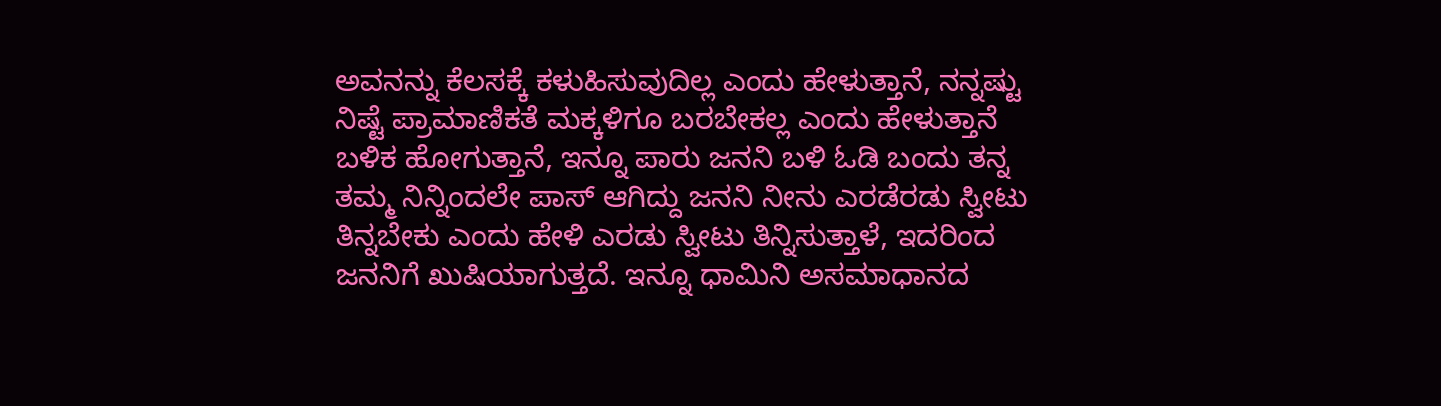ಅವನನ್ನು ಕೆಲಸಕ್ಕೆ ಕಳುಹಿಸುವುದಿಲ್ಲ ಎಂದು ಹೇಳುತ್ತಾನೆ, ನನ್ನಷ್ಟು ನಿಷ್ಟೆ ಪ್ರಾಮಾಣಿಕತೆ ಮಕ್ಕಳಿಗೂ ಬರಬೇಕಲ್ಲ ಎಂದು ಹೇಳುತ್ತಾನೆ ಬಳಿಕ ಹೋಗುತ್ತಾನೆ, ಇನ್ನೂ ಪಾರು ಜನನಿ ಬಳಿ ಓಡಿ ಬಂದು ತನ್ನ ತಮ್ಮ ನಿನ್ನಿಂದಲೇ ಪಾಸ್ ಆಗಿದ್ದು ಜನನಿ ನೀನು ಎರಡೆರಡು ಸ್ವೀಟು ತಿನ್ನಬೇಕು ಎಂದು ಹೇಳಿ ಎರಡು ಸ್ವೀಟು ತಿನ್ನಿಸುತ್ತಾಳೆ, ಇದರಿಂದ ಜನನಿಗೆ ಖುಷಿಯಾಗುತ್ತದೆ. ಇನ್ನೂ ಧಾಮಿನಿ ಅಸಮಾಧಾನದ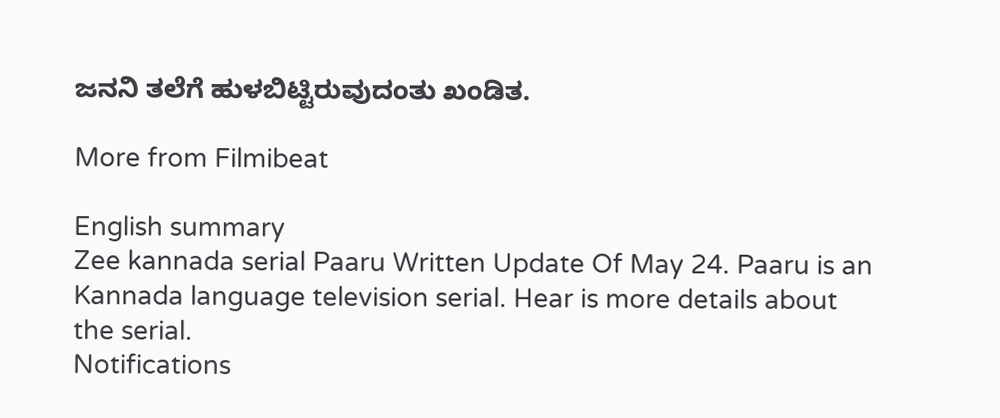ಜನನಿ ತಲೆಗೆ ಹುಳಬಿಟ್ಟಿರುವುದಂತು ಖಂಡಿತ.

More from Filmibeat

English summary
Zee kannada serial Paaru Written Update Of May 24. Paaru is an Kannada language television serial. Hear is more details about the serial.
Notifications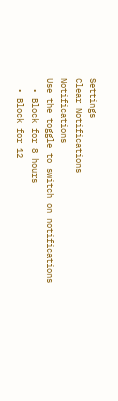Settings
Clear Notifications
Notifications
Use the toggle to switch on notifications
  • Block for 8 hours
  • Block for 12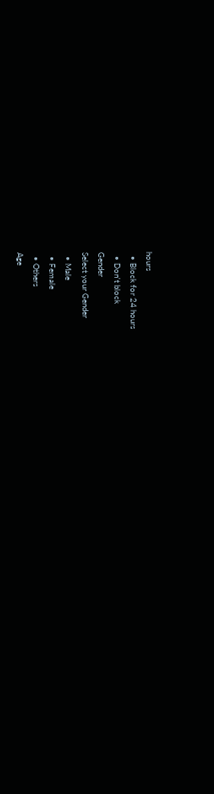hours
  • Block for 24 hours
  • Don't block
Gender
Select your Gender
  • Male
  • Female
  • Others
Age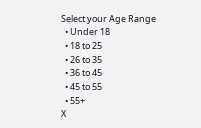Select your Age Range
  • Under 18
  • 18 to 25
  • 26 to 35
  • 36 to 45
  • 45 to 55
  • 55+
X